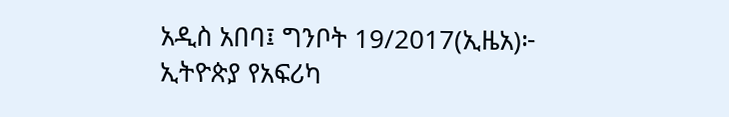አዲስ አበባ፤ ግንቦት 19/2017(ኢዜአ)፦ ኢትዮጵያ የአፍሪካ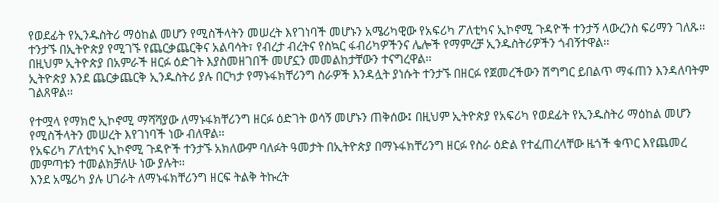የወደፊት የኢንዱስትሪ ማዕከል መሆን የሚስችላትን መሠረት እየገነባች መሆኑን አሜሪካዊው የአፍሪካ ፖለቲካና ኢኮኖሚ ጉዳዮች ተንታኝ ላውረንስ ፍሪማን ገለጹ፡፡
ተንታኙ በኢትዮጵያ የሚገኙ የጨርቃጨርቅና አልባሳት፣ የብረታ ብረትና የስኳር ፋብሪካዎችንና ሌሎች የማምረቻ ኢንዱስትሪዎችን ጎብኝተዋል፡፡
በዚህም ኢትዮጵያ በአምራች ዘርፉ ዕድገት እያስመዘገበች መሆኗን መመልከታቸውን ተናግረዋል፡፡
ኢትዮጵያ እንደ ጨርቃጨርቅ ኢንዱስትሪ ያሉ በርካታ የማኑፋክቸሪንግ ስራዎች እንዳሏት ያነሱት ተንታኙ በዘርፉ የጀመረችውን ሽግግር ይበልጥ ማፋጠን እንዳለባትም ገልጸዋል፡፡

የተሟላ የማክሮ ኢኮኖሚ ማሻሻያው ለማኑፋክቸሪንግ ዘርፉ ዕድገት ወሳኝ መሆኑን ጠቅሰው፤ በዚህም ኢትዮጵያ የአፍሪካ የወደፊት የኢንዱስትሪ ማዕከል መሆን የሚስችላትን መሠረት እየገነባች ነው ብለዋል፡፡
የአፍሪካ ፖለቲካና ኢኮኖሚ ጉዳዮች ተንታኙ አክለውም ባለፉት ዓመታት በኢትዮጵያ በማኑፋክቸሪንግ ዘርፉ የስራ ዕድል የተፈጠረላቸው ዜጎች ቁጥር እየጨመረ መምጣቱን ተመልክቻለሁ ነው ያሉት፡፡
እንደ አሜሪካ ያሉ ሀገራት ለማኑፋክቸሪንግ ዘርፍ ትልቅ ትኩረት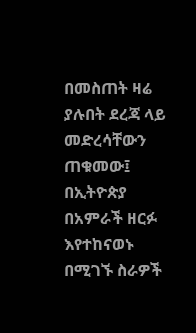በመስጠት ዛሬ ያሉበት ደረጃ ላይ መድረሳቸውን ጠቁመው፤ በኢትዮጵያ በአምራች ዘርፉ እየተከናወኑ በሚገኙ ስራዎች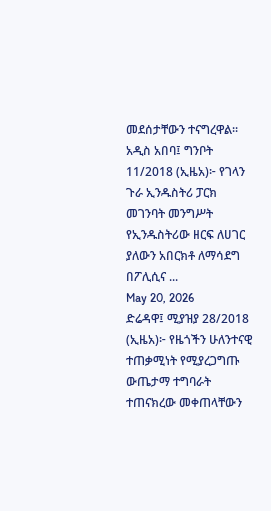መደሰታቸውን ተናግረዋል፡፡
አዲስ አበባ፤ ግንቦት 11/2018 (ኢዜአ)፦ የገላን ጉራ ኢንዱስትሪ ፓርክ መገንባት መንግሥት የኢንዱስትሪው ዘርፍ ለሀገር ያለውን አበርክቶ ለማሳደግ በፖሊሲና ...
May 20, 2026
ድሬዳዋ፤ ሚያዝያ 28/2018 (ኢዜአ)፦ የዜጎችን ሁለንተናዊ ተጠቃሚነት የሚያረጋግጡ ውጤታማ ተግባራት ተጠናክረው መቀጠላቸውን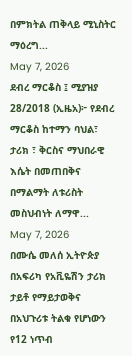በምክትል ጠቅላይ ሚኒስትር ማዕረግ...
May 7, 2026
ደብረ ማርቆስ ፤ ሚያዝያ 28/2018 (ኢዜአ)፦ የደብረ ማርቆስ ከተማን ባህል፣ ታሪክ ፣ ቅርስና ማህበራዊ እሴት በመጠበቅና በማልማት ለቱሪስት መስህብነት ለማዋ...
May 7, 2026
በሙሴ መለሰ ኢትዮጵያ በአፍሪካ የአቪዬሽን ታሪክ ታይቶ የማይታወቅና በአህጉሪቱ ትልቁ የሆነውን የ12 ነጥብ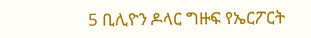5 ቢሊዮን ዶላር ግዙፍ የኤርፖርት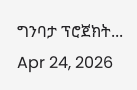ግንባታ ፕሮጀክት...
Apr 24, 2026